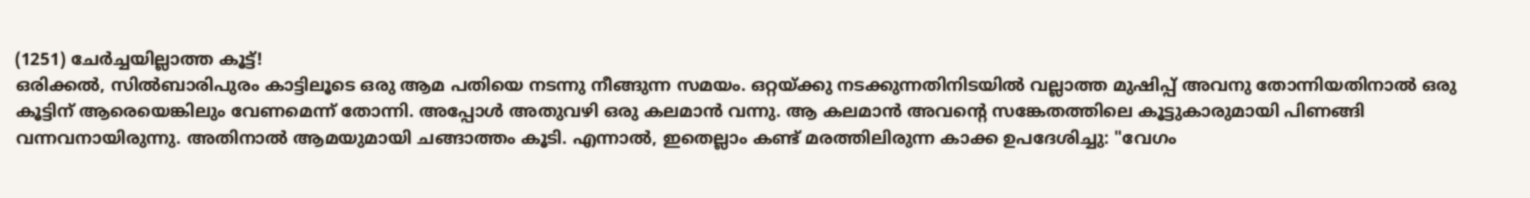(1251) ചേർച്ചയില്ലാത്ത കൂട്ട്!
ഒരിക്കൽ, സിൽബാരിപുരം കാട്ടിലൂടെ ഒരു ആമ പതിയെ നടന്നു നീങ്ങുന്ന സമയം. ഒറ്റയ്ക്കു നടക്കുന്നതിനിടയിൽ വല്ലാത്ത മുഷിപ്പ് അവനു തോന്നിയതിനാൽ ഒരു കൂട്ടിന് ആരെയെങ്കിലും വേണമെന്ന് തോന്നി. അപ്പോൾ അതുവഴി ഒരു കലമാൻ വന്നു. ആ കലമാൻ അവൻ്റെ സങ്കേതത്തിലെ കൂട്ടുകാരുമായി പിണങ്ങി വന്നവനായിരുന്നു. അതിനാൽ ആമയുമായി ചങ്ങാത്തം കൂടി. എന്നാൽ, ഇതെല്ലാം കണ്ട് മരത്തിലിരുന്ന കാക്ക ഉപദേശിച്ചു: "വേഗം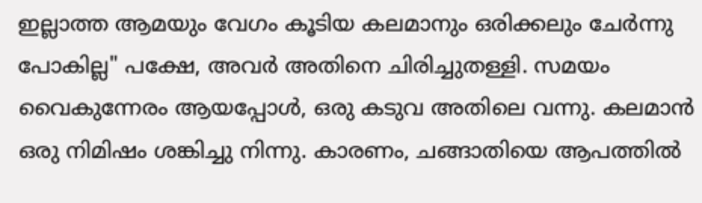ഇല്ലാത്ത ആമയും വേഗം കൂടിയ കലമാനും ഒരിക്കലും ചേർന്നു പോകില്ല" പക്ഷേ, അവർ അതിനെ ചിരിച്ചുതള്ളി. സമയം വൈകുന്നേരം ആയപ്പോൾ, ഒരു കടുവ അതിലെ വന്നു. കലമാൻ ഒരു നിമിഷം ശങ്കിച്ചു നിന്നു. കാരണം, ചങ്ങാതിയെ ആപത്തിൽ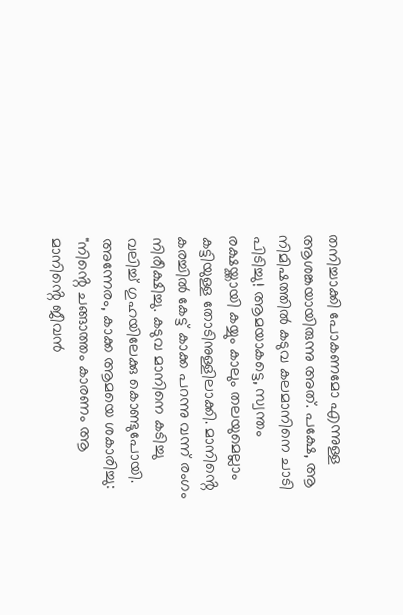തനിച്ചാക്കി പോകണമോ എന്നുള്ള ആശങ്കയായിരുന്നു അത്. പക്ഷേ, ആ നിമിഷത്തിൽ കടുവ കലമാനിനെ ചാടി പിടിച്ചു! ആമയാകട്ടെ, സ്വന്തം രക്ഷയ്ക്കായി കയ്യും കാലും തലയുമെല്ലാം കട്ടിയുള്ള തോടിനുള്ളിലാക്കി. മാനിൻ്റെ കരച്ചിൽ കേട്ട് കാക്ക പറന്നു വന്ന് രംഗം നിരീക്ഷിച്ചു. കടുവ മാനിനെ കടിച്ചു വലിച്ച് ഗുഹയിലേക്കു കൊണ്ടുപോയി. അന്നേരം, കാക്ക ആമയെ ശകാരിച്ചു: "നിൻ്റെ ചങ്ങാത്തം കാരണം ആ മാനിൻ്റെ ജീവൻ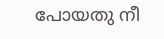പോയതു നീ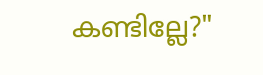കണ്ടില്ലേ?"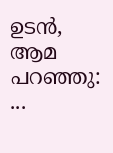ഉടൻ, ആമ പറഞ്ഞു: ...